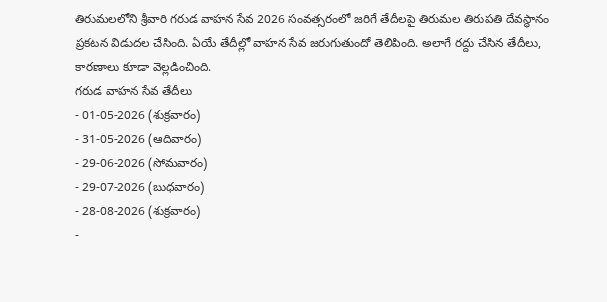తిరుమలలోని శ్రీవారి గరుడ వాహన సేవ 2026 సంవత్సరంలో జరిగే తేదీలపై తిరుమల తిరుపతి దేవస్థానం ప్రకటన విడుదల చేసింది. ఏయే తేదీల్లో వాహన సేవ జరుగుతుందో తెలిపింది. అలాగే రద్దు చేసిన తేదీలు, కారణాలు కూడా వెల్లడించింది.
గరుడ వాహన సేవ తేదీలు
- 01-05-2026 (శుక్రవారం)
- 31-05-2026 (ఆదివారం)
- 29-06-2026 (సోమవారం)
- 29-07-2026 (బుధవారం)
- 28-08-2026 (శుక్రవారం)
-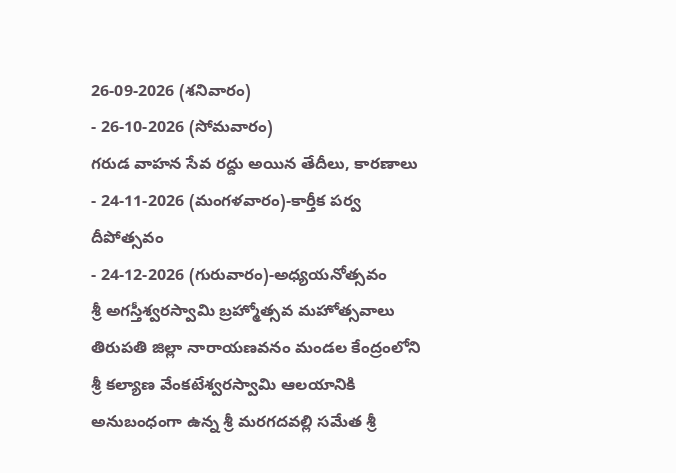26-09-2026 (శనివారం)
- 26-10-2026 (సోమవారం)
గరుడ వాహన సేవ రద్దు అయిన తేదీలు, కారణాలు
- 24-11-2026 (మంగళవారం)-కార్తీక పర్వ దీపోత్సవం
- 24-12-2026 (గురువారం)-అధ్యయనోత్సవం
శ్రీ అగస్తీశ్వరస్వామి బ్రహ్మోత్సవ మహోత్సవాలు
తిరుపతి జిల్లా నారాయణవనం మండల కేంద్రంలోని శ్రీ కల్యాణ వేంకటేశ్వరస్వామి ఆలయానికి అనుబంధంగా ఉన్న శ్రీ మరగదవల్లి సమేత శ్రీ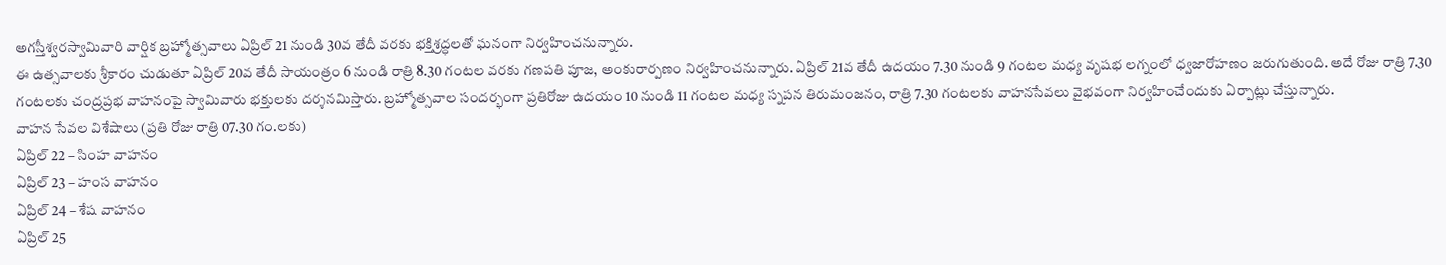అగస్తీశ్వరస్వామివారి వార్షిక బ్రహ్మోత్సవాలు ఏప్రిల్ 21 నుండి 30వ తేదీ వరకు భక్తిశ్రద్ధలతో ఘనంగా నిర్వహించనున్నారు.
ఈ ఉత్సవాలకు శ్రీకారం చుడుతూ ఏప్రిల్ 20వ తేదీ సాయంత్రం 6 నుండి రాత్రి 8.30 గంటల వరకు గణపతి పూజ, అంకురార్పణం నిర్వహించనున్నారు. ఏప్రిల్ 21వ తేదీ ఉదయం 7.30 నుండి 9 గంటల మధ్య వృషభ లగ్నంలో ధ్వజారోహణం జరుగుతుంది. అదే రోజు రాత్రి 7.30 గంటలకు చంద్రప్రభ వాహనంపై స్వామివారు భక్తులకు దర్శనమిస్తారు. బ్రహ్మోత్సవాల సందర్భంగా ప్రతిరోజు ఉదయం 10 నుండి 11 గంటల మధ్య స్నపన తిరుమంజనం, రాత్రి 7.30 గంటలకు వాహనసేవలు వైభవంగా నిర్వహించేందుకు ఏర్పాట్లు చేస్తున్నారు.
వాహన సేవల విశేషాలు (ప్రతి రోజు రాత్రి 07.30 గం.లకు)
ఏప్రిల్ 22 – సింహ వాహనం
ఏప్రిల్ 23 – హంస వాహనం
ఏప్రిల్ 24 – శేష వాహనం
ఏప్రిల్ 25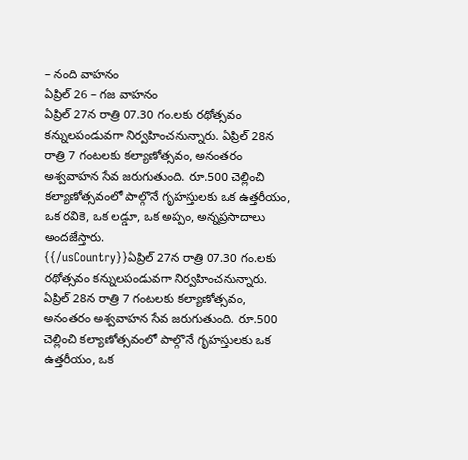– నంది వాహనం
ఏప్రిల్ 26 – గజ వాహనం
ఏప్రిల్ 27న రాత్రి 07.30 గం.లకు రథోత్సవం కన్నులపండువగా నిర్వహించనున్నారు. ఏప్రిల్ 28న రాత్రి 7 గంటలకు కల్యాణోత్సవం, అనంతరం అశ్వవాహన సేవ జరుగుతుంది. రూ.500 చెల్లించి కల్యాణోత్సవంలో పాల్గొనే గృహస్తులకు ఒక ఉత్తరీయం, ఒక రవికె, ఒక లడ్డూ, ఒక అప్పం, అన్నప్రసాదాలు అందజేస్తారు.
{{/usCountry}}ఏప్రిల్ 27న రాత్రి 07.30 గం.లకు రథోత్సవం కన్నులపండువగా నిర్వహించనున్నారు. ఏప్రిల్ 28న రాత్రి 7 గంటలకు కల్యాణోత్సవం, అనంతరం అశ్వవాహన సేవ జరుగుతుంది. రూ.500 చెల్లించి కల్యాణోత్సవంలో పాల్గొనే గృహస్తులకు ఒక ఉత్తరీయం, ఒక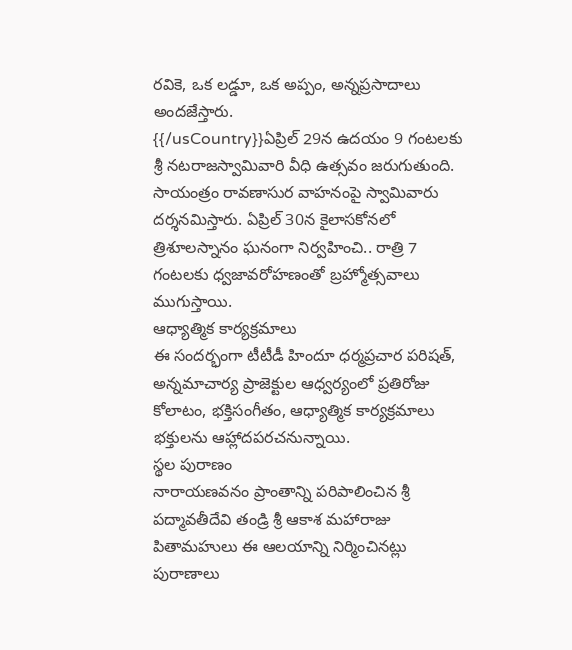రవికె, ఒక లడ్డూ, ఒక అప్పం, అన్నప్రసాదాలు అందజేస్తారు.
{{/usCountry}}ఏప్రిల్ 29న ఉదయం 9 గంటలకు శ్రీ నటరాజస్వామివారి వీధి ఉత్సవం జరుగుతుంది. సాయంత్రం రావణాసుర వాహనంపై స్వామివారు దర్శనమిస్తారు. ఏప్రిల్ 30న కైలాసకోనలో త్రిశూలస్నానం ఘనంగా నిర్వహించి.. రాత్రి 7 గంటలకు ధ్వజావరోహణంతో బ్రహ్మోత్సవాలు ముగుస్తాయి.
ఆధ్యాత్మిక కార్యక్రమాలు
ఈ సందర్భంగా టీటీడీ హిందూ ధర్మప్రచార పరిషత్, అన్నమాచార్య ప్రాజెక్టుల ఆధ్వర్యంలో ప్రతిరోజు కోలాటం, భక్తిసంగీతం, ఆధ్యాత్మిక కార్యక్రమాలు భక్తులను ఆహ్లాదపరచనున్నాయి.
స్థల పురాణం
నారాయణవనం ప్రాంతాన్ని పరిపాలించిన శ్రీ పద్మావతీదేవి తండ్రి శ్రీ ఆకాశ మహారాజు పితామహులు ఈ ఆలయాన్ని నిర్మించినట్లు పురాణాలు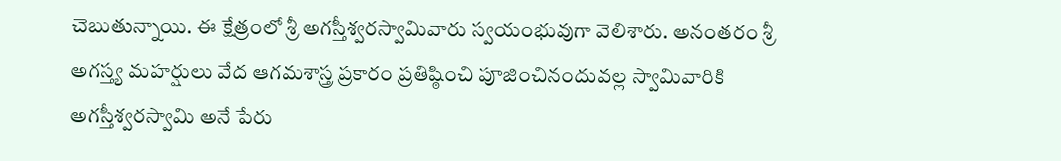చెబుతున్నాయి. ఈ క్షేత్రంలో శ్రీ అగస్తీశ్వరస్వామివారు స్వయంభువుగా వెలిశారు. అనంతరం శ్రీ అగస్త్య మహర్షులు వేద ఆగమశాస్త్ర ప్రకారం ప్రతిష్ఠించి పూజించినందువల్ల స్వామివారికి అగస్తీశ్వరస్వామి అనే పేరు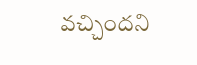వచ్చిందని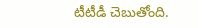టీటీడీ చెబుతోంది.